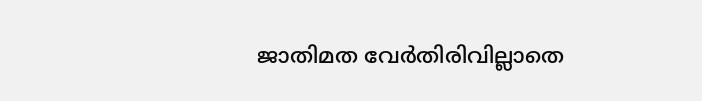ജാതിമത വേര്‍തിരിവില്ലാതെ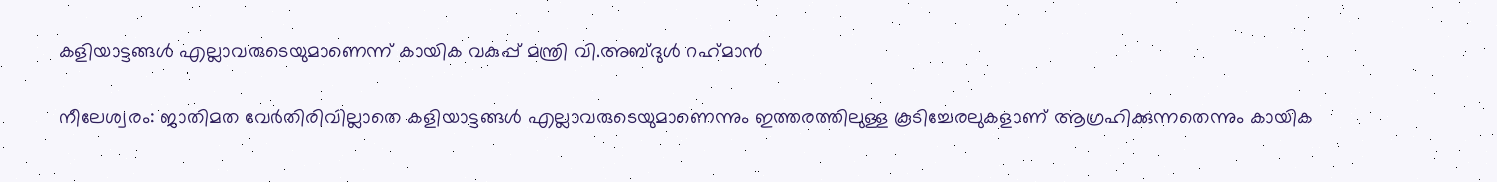കളിയാട്ടങ്ങള്‍ എല്ലാവരുടെയുമാണെന്ന് കായിക വകുപ്പ് മന്ത്രി വി.അബ്ദുള്‍ റഹ്‌മാന്‍

നീലേശ്വരം: ജാതിമത വേര്‍തിരിവില്ലാതെ കളിയാട്ടങ്ങള്‍ എല്ലാവരുടെയുമാണെന്നും ഇത്തരത്തിലുള്ള കൂടിച്ചേരലുകളാണ് ആഗ്രഹിക്കുന്നതെന്നും കായിക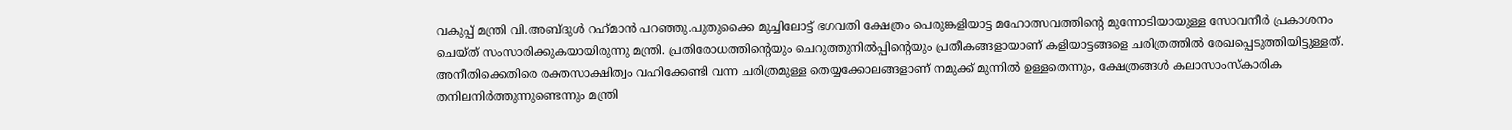വകുപ്പ് മന്ത്രി വി.അബ്ദുള്‍ റഹ്‌മാന്‍ പറഞ്ഞു.പുതുക്കൈ മുച്ചിലോട്ട് ഭഗവതി ക്ഷേത്രം പെരുങ്കളിയാട്ട മഹോത്സവത്തിന്റെ മുന്നോടിയായുള്ള സോവനീര്‍ പ്രകാശനം ചെയ്ത് സംസാരിക്കുകയായിരുന്നു മന്ത്രി. പ്രതിരോധത്തിന്റെയും ചെറുത്തുനില്‍പ്പിന്റെയും പ്രതീകങ്ങളായാണ് കളിയാട്ടങ്ങളെ ചരിത്രത്തില്‍ രേഖപ്പെടുത്തിയിട്ടുള്ളത്. അനീതിക്കെതിരെ രക്തസാക്ഷിത്വം വഹിക്കേണ്ടി വന്ന ചരിത്രമുള്ള തെയ്യക്കോലങ്ങളാണ് നമുക്ക് മുന്നില്‍ ഉള്ളതെന്നും, ക്ഷേത്രങ്ങള്‍ കലാസാംസ്‌കാരിക തനിലനിര്‍ത്തുന്നുണ്ടെന്നും മന്ത്രി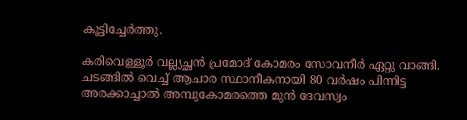കൂട്ടിച്ചേര്‍ത്തു.

കരിവെള്ളൂര്‍ വല്ല്യച്ഛന്‍ പ്രമോദ് കോമരം സോവനീര്‍ ഏറ്റു വാങ്ങി. ചടങ്ങില്‍ വെച്ച് ആചാര സ്ഥാനീകനായി 80 വര്‍ഷം പിന്നിട്ട അരക്കാച്ചാല്‍ അമ്പുകോമരത്തെ മുന്‍ ദേവസ്വം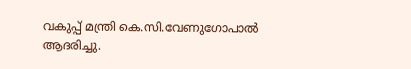വകുപ്പ് മന്ത്രി കെ.സി.വേണുഗോപാല്‍ ആദരിച്ചു.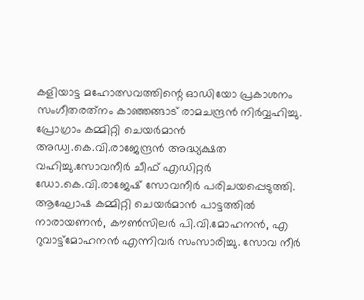കളിയാട്ട മഹോത്സവത്തിന്റെ ഓഡിയോ പ്രകാശനം സംഗീതരത്‌നം കാഞ്ഞങ്ങാട് രാമചന്ദ്രന്‍ നിര്‍വ്വഹിച്ചു. പ്രോഗ്രാം കമ്മിറ്റി ചെയര്‍മാന്‍ അഡ്വ.കെ.വി.രാജേന്ദ്രന്‍ അദ്ധ്യക്ഷത വഹിച്ചു.സോവനീര്‍ ചീഫ് എഡിറ്റര്‍ ഡോ.കെ.വി.രാജേഷ് സോവനീര്‍ പരിചയപ്പെടുത്തി. ആഘോഷ കമ്മിറ്റി ചെയര്‍മാന്‍ പാട്ടത്തില്‍ നാരായണന്‍, കൗണ്‍സിലര്‍ പി.വി.മോഹനന്‍, എ റുവാട്ട്‌മോഹനന്‍ എന്നിവര്‍ സംസാരിച്ചു. സോവ നീര്‍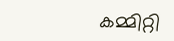കമ്മിറ്റി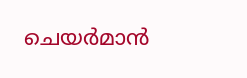ചെയര്‍മാന്‍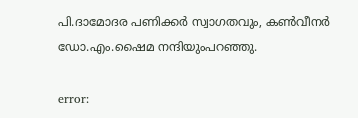പി.ദാമോദര പണിക്കര്‍ സ്വാഗതവും, കണ്‍വീനര്‍ ഡോ.എം.ഷൈമ നന്ദിയുംപറഞ്ഞു.

error: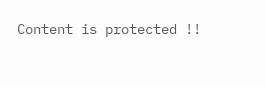Content is protected !!